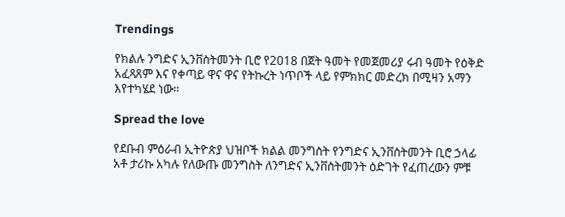Trendings

የክልሉ ንግድና ኢንቨስትመንት ቢሮ የ2018 በጀት ዓመት የመጀመሪያ ሩብ ዓመት የዕቅድ አፈጻጸም እና የቀጣይ ዋና ዋና የትኩረት ነጥቦች ላይ የምክክር መድረክ በሚዛን አማን እየተካሄደ ነው።

Spread the love

የደቡብ ምዕራብ ኢትዮጵያ ህዝቦች ክልል መንግስት የንግድና ኢንቨስትመንት ቢሮ ኃላፊ አቶ ታሪኩ አካሉ የለውጡ መንግስት ለንግድና ኢንቨስትመንት ዕድገት የፈጠረውን ምቹ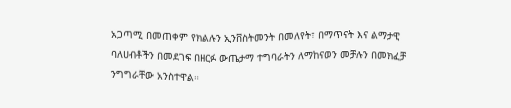አጋጣሚ በመጠቀም የክልሉን ኢንቨስትመንት በመለየት፣ በማጥናት እና ልማታዊ ባለሀብቶችን በመደገፍ በዘርፉ ውጤታማ ተግባራትን ለማከናወን መቻሉን በመክፈቻ ንግግራቸው አንስተዋል።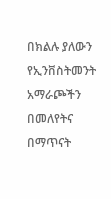በክልሉ ያለውን የኢንቨስትመንት አማራጮችን በመለየትና በማጥናት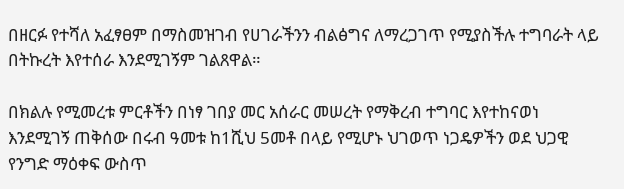በዘርፉ የተሻለ አፈፃፀም በማስመዝገብ የሀገራችንን ብልፅግና ለማረጋገጥ የሚያስችሉ ተግባራት ላይ በትኩረት እየተሰራ እንደሚገኝም ገልጸዋል።

በክልሉ የሚመረቱ ምርቶችን በነፃ ገበያ መር አሰራር መሠረት የማቅረብ ተግባር እየተከናወነ እንደሚገኝ ጠቅሰው በሩብ ዓመቱ ከ1ሺህ 5መቶ በላይ የሚሆኑ ህገወጥ ነጋዴዎችን ወደ ህጋዊ የንግድ ማዕቀፍ ውስጥ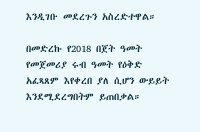እንዲገቡ መደረጉን አስረድተዋል።

በመድረኩ የ2018 በጀት ዓመት የመጀመሪያ ሩብ ዓመት የዕቅድ አፈጻጸም እየቀረበ ያለ ሲሆን ውይይት እንደሚደረግበትም ይጠበቃል።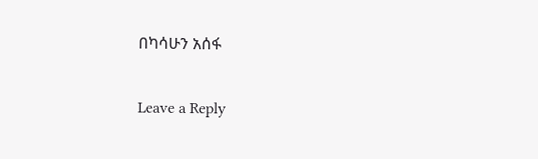በካሳሁን አሰፋ

Leave a Reply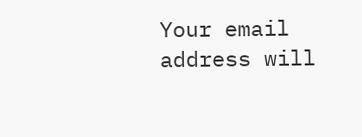Your email address will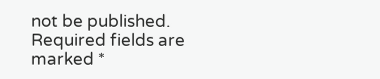not be published. Required fields are marked *